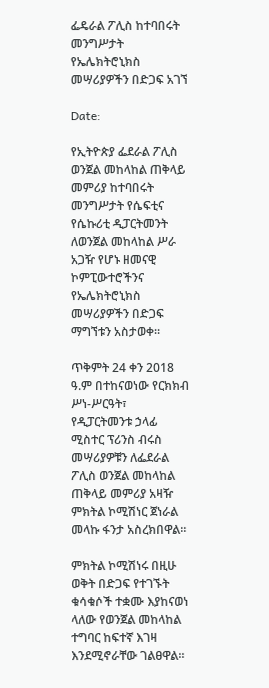ፌዴራል ፖሊስ ከተባበሩት መንግሥታት የኤሌክትሮኒክስ መሣሪያዎችን በድጋፍ አገኘ

Date:

የኢትዮጵያ ፌደራል ፖሊስ ወንጀል መከላከል ጠቅላይ መምሪያ ከተባበሩት መንግሥታት የሴፍቲና የሴኩሪቲ ዲፓርትመንት ለወንጀል መከላከል ሥራ አጋዥ የሆኑ ዘመናዊ ኮምፒውተሮችንና የኤሌክትሮኒክስ መሣሪያዎችን በድጋፍ ማግኘቱን አስታወቀ።

ጥቅምት 24 ቀን 2018 ዓ.ም በተከናወነው የርክክብ ሥነ-ሥርዓት፣ የዲፓርትመንቱ ኃላፊ ሚስተር ፕሪንስ ብሩስ መሣሪያዎቹን ለፌደራል ፖሊስ ወንጀል መከላከል ጠቅላይ መምሪያ አዛዥ ምክትል ኮሚሽነር ጀነራል መላኩ ፋንታ አስረክበዋል።

ምክትል ኮሚሽነሩ በዚሁ ወቅት በድጋፍ የተገኙት ቁሳቁሶች ተቋሙ እያከናወነ ላለው የወንጀል መከላከል ተግባር ከፍተኛ እገዛ እንደሚኖራቸው ገልፀዋል።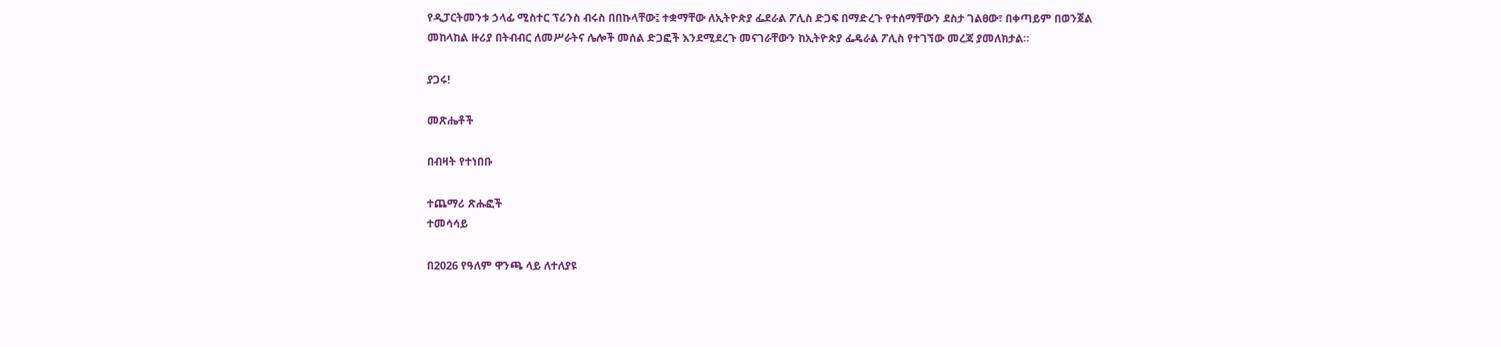የዲፓርትመንቱ ኃላፊ ሚስተር ፕሪንስ ብሩስ በበኩላቸው፤ ተቋማቸው ለኢትዮጵያ ፌደራል ፖሊስ ድጋፍ በማድረጉ የተሰማቸውን ደስታ ገልፀው፣ በቀጣይም በወንጀል መከላከል ዙሪያ በትብብር ለመሥራትና ሌሎች መሰል ድጋፎች እንደሚደረጉ መናገራቸውን ከኢትዮጵያ ፌዴራል ፖሊስ የተገኘው መረጃ ያመለክታል።

ያጋሩ!

መጽሔቶች

በብዛት የተነበቡ

ተጨማሪ ጽሑፎች
ተመሳሳይ

በ2026 የዓለም ዋንጫ ላይ ለተለያዩ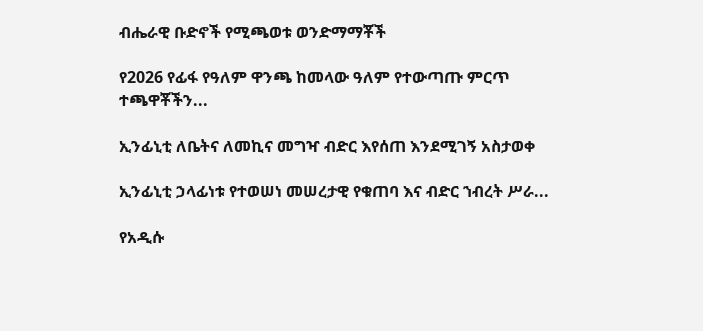ብሔራዊ ቡድኖች የሚጫወቱ ወንድማማቾች

የ2026 የፊፋ የዓለም ዋንጫ ከመላው ዓለም የተውጣጡ ምርጥ ተጫዋቾችን...

ኢንፊኒቲ ለቤትና ለመኪና መግዣ ብድር እየሰጠ እንደሚገኝ አስታወቀ

ኢንፊኒቲ ኃላፊነቱ የተወሠነ መሠረታዊ የቁጠባ እና ብድር ኀብረት ሥራ...

የአዲሱ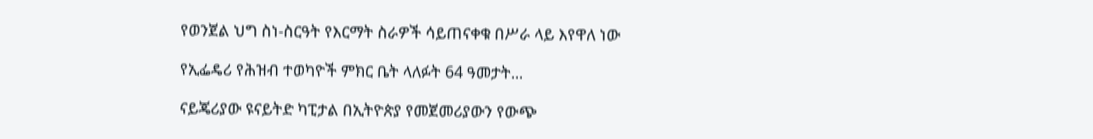የወንጀል ህግ ስነ-ስርዓት የእርማት ስራዎች ሳይጠናቀቁ በሥራ ላይ እየዋለ ነው

የኢፌዴሪ የሕዝብ ተወካዮች ምክር ቤት ላለፉት 64 ዓመታት...

ናይጄሪያው ዩናይትድ ካፒታል በኢትዮጵያ የመጀመሪያውን የውጭ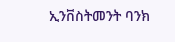ኢንቨስትመንት ባንክ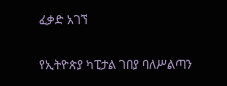ፈቃድ አገኘ

የኢትዮጵያ ካፒታል ገበያ ባለሥልጣን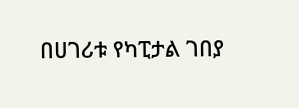በሀገሪቱ የካፒታል ገበያ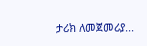ታሪክ ለመጀመሪያ...